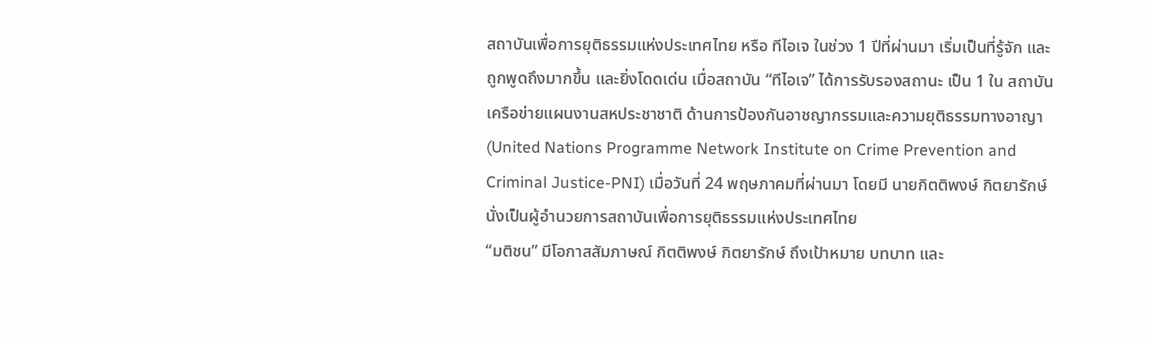สถาบันเพื่อการยุติธรรมแห่งประเทศไทย หรือ ทีไอเจ ในช่วง 1 ปีที่ผ่านมา เริ่มเป็นที่รู้จัก และถูกพูดถึงมากขึ้น และยิ่งโดดเด่น เมื่อสถาบัน “ทีไอเจ” ได้การรับรองสถานะ เป็น 1 ใน สถาบันเครือข่ายแผนงานสหประชาชาติ ด้านการป้องกันอาชญากรรมและความยุติธรรมทางอาญา (United Nations Programme Network Institute on Crime Prevention and Criminal Justice-PNI) เมื่อวันที่ 24 พฤษภาคมที่ผ่านมา โดยมี นายกิตติพงษ์ กิตยารักษ์ นั่งเป็นผู้อำนวยการสถาบันเพื่อการยุติธรรมแห่งประเทศไทย
“มติชน” มีโอกาสสัมภาษณ์ กิตติพงษ์ กิตยารักษ์ ถึงเป้าหมาย บทบาท และ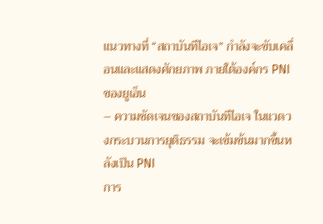แนวทางที่ “สถาบันทีไอเจ” กำลังจะขับเคลื่อนและแสดงศักยภาพ ภายใต้องค์กร PNI ของยูเอ็น
– ความชัดเจนของสถาบันทีไอเจ ในแวดวงกระบวนการยุติธรรม จะเข้มข้นมากขึ้นหลังเป็น PNI
การ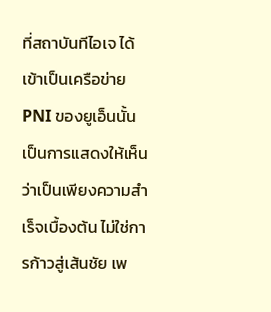ที่สถาบันทีไอเจ ได้เข้าเป็นเครือข่าย PNI ของยูเอ็นนั้นเป็นการแสดงให้เห็นว่าเป็นเพียงความสำเร็จเบื้องต้น ไม่ใช่การก้าวสู่เส้นชัย เพ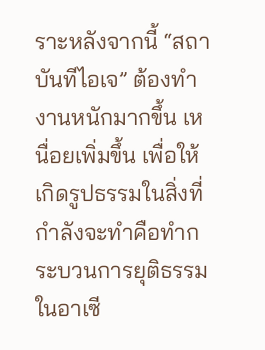ราะหลังจากนี้ “สถาบันทีไอเจ” ต้องทำงานหนักมากขึ้น เหนื่อยเพิ่มขึ้น เพื่อให้เกิดรูปธรรมในสิ่งที่กำลังจะทำคือทำกระบวนการยุติธรรมในอาเซี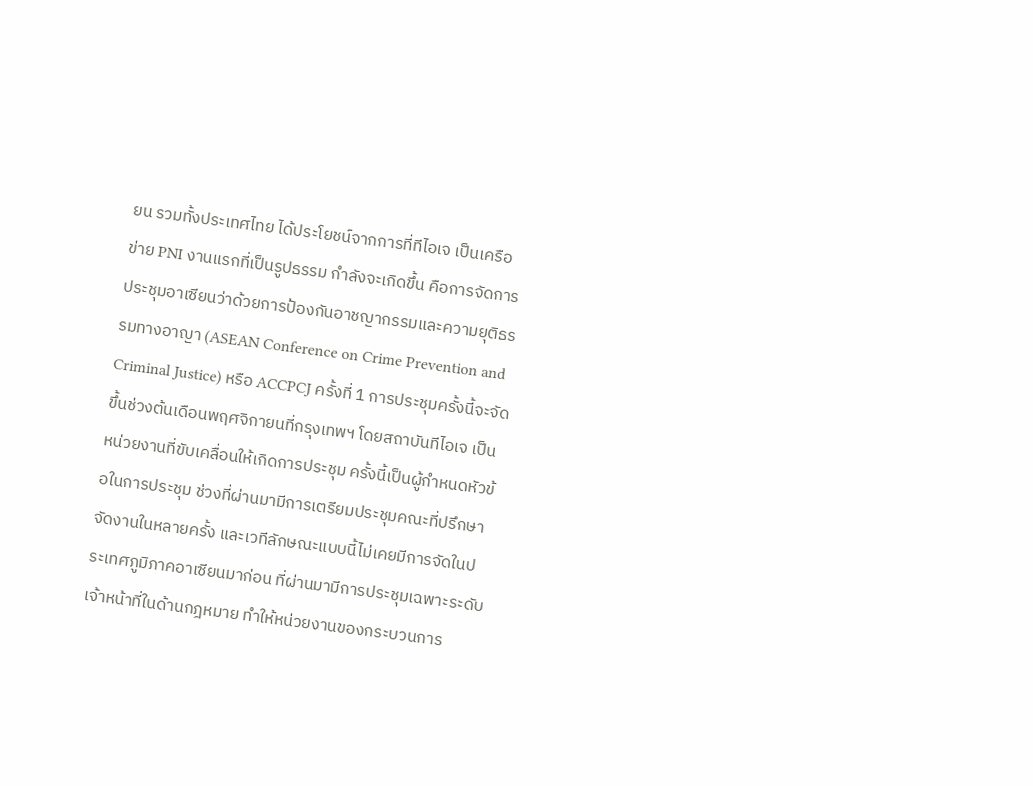ยน รวมทั้งประเทศไทย ได้ประโยชน์จากการที่ทีไอเจ เป็นเครือข่าย PNI งานแรกที่เป็นรูปธรรม กำลังจะเกิดขึ้น คือการจัดการประชุมอาเซียนว่าด้วยการป้องกันอาชญากรรมและความยุติธรรมทางอาญา (ASEAN Conference on Crime Prevention and Criminal Justice) หรือ ACCPCJ ครั้งที่ 1 การประชุมครั้งนี้จะจัดขึ้นช่วงต้นเดือนพฤศจิกายนที่กรุงเทพฯ โดยสถาบันทีไอเจ เป็นหน่วยงานที่ขับเคลื่อนให้เกิดการประชุม ครั้งนี้เป็นผู้กำหนดหัวข้อในการประชุม ช่วงที่ผ่านมามีการเตรียมประชุมคณะที่ปรึกษาจัดงานในหลายครั้ง และเวทีลักษณะแบบนี้ไม่เคยมีการจัดในประเทศภูมิภาคอาเซียนมาก่อน ที่ผ่านมามีการประชุมเฉพาะระดับ
เจ้าหน้าที่ในด้านกฎหมาย ทำให้หน่วยงานของกระบวนการ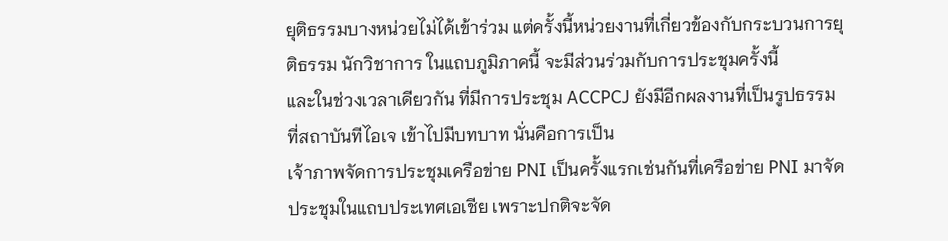ยุติธรรมบางหน่วยไม่ได้เข้าร่วม แต่ครั้งนี้หน่วยงานที่เกี่ยวข้องกับกระบวนการยุติธรรม นักวิชาการ ในแถบภูมิภาคนี้ จะมีส่วนร่วมกับการประชุมครั้งนี้
และในช่วงเวลาเดียวกัน ที่มีการประชุม ACCPCJ ยังมีอีกผลงานที่เป็นรูปธรรม ที่สถาบันทีไอเจ เข้าไปมีบทบาท นั่นคือการเป็น
เจ้าภาพจัดการประชุมเครือข่าย PNI เป็นครั้งแรกเช่นกันที่เครือข่าย PNI มาจัดประชุมในแถบประเทศเอเชีย เพราะปกติจะจัด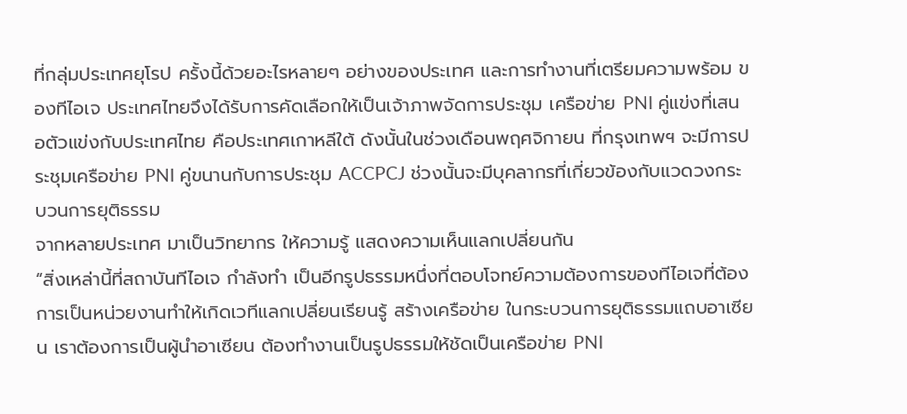ที่กลุ่มประเทศยุโรป ครั้งนี้ด้วยอะไรหลายๆ อย่างของประเทศ และการทำงานที่เตรียมความพร้อม ของทีไอเจ ประเทศไทยจึงได้รับการคัดเลือกให้เป็นเจ้าภาพจัดการประชุม เครือข่าย PNI คู่แข่งที่เสนอตัวแข่งกับประเทศไทย คือประเทศเกาหลีใต้ ดังนั้นในช่วงเดือนพฤศจิกายน ที่กรุงเทพฯ จะมีการประชุมเครือข่าย PNI คู่ขนานกับการประชุม ACCPCJ ช่วงนั้นจะมีบุคลากรที่เกี่ยวข้องกับแวดวงกระบวนการยุติธรรม
จากหลายประเทศ มาเป็นวิทยากร ให้ความรู้ แสดงความเห็นแลกเปลี่ยนกัน
“สิ่งเหล่านี้ที่สถาบันทีไอเจ กำลังทำ เป็นอีกรูปธรรมหนึ่งที่ตอบโจทย์ความต้องการของทีไอเจที่ต้องการเป็นหน่วยงานทำให้เกิดเวทีแลกเปลี่ยนเรียนรู้ สร้างเครือข่าย ในกระบวนการยุติธรรมแถบอาเซียน เราต้องการเป็นผู้นำอาเซียน ต้องทำงานเป็นรูปธรรมให้ชัดเป็นเครือข่าย PNI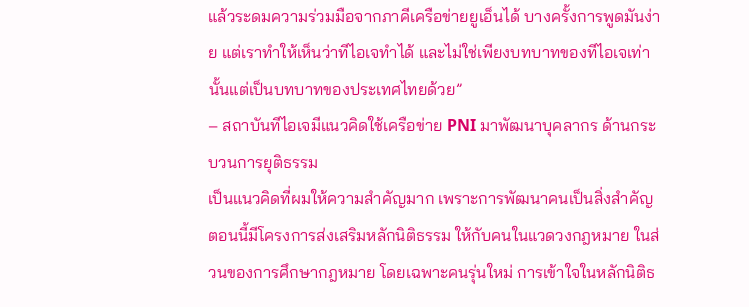แล้วระดมความร่วมมือจากภาคีเครือข่ายยูเอ็นได้ บางครั้งการพูดมันง่าย แต่เราทำให้เห็นว่าทีไอเจทำได้ และไม่ใช่เพียงบทบาทของทีไอเจเท่านั้นแต่เป็นบทบาทของประเทศไทยด้วย”
– สถาบันทีไอเจมีแนวคิดใช้เครือข่าย PNI มาพัฒนาบุคลากร ด้านกระบวนการยุติธรรม
เป็นแนวคิดที่ผมให้ความสำคัญมาก เพราะการพัฒนาคนเป็นสิ่งสำคัญ ตอนนี้มีโครงการส่งเสริมหลักนิติธรรม ให้กับคนในแวดวงกฎหมาย ในส่วนของการศึกษากฎหมาย โดยเฉพาะคนรุ่นใหม่ การเข้าใจในหลักนิติธ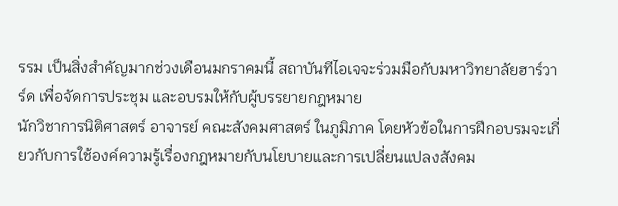รรม เป็นสิ่งสำคัญมากช่วงเดือนมกราคมนี้ สถาบันทีไอเจจะร่วมมือกับมหาวิทยาลัยฮาร์วาร์ด เพื่อจัดการประชุม และอบรมให้กับผู้บรรยายกฎหมาย
นักวิชาการนิติศาสตร์ อาจารย์ คณะสังคมศาสตร์ ในภูมิภาค โดยหัวข้อในการฝึกอบรมจะเกี่ยวกับการใช้องค์ความรู้เรื่องกฎหมายกับนโยบายและการเปลี่ยนแปลงสังคม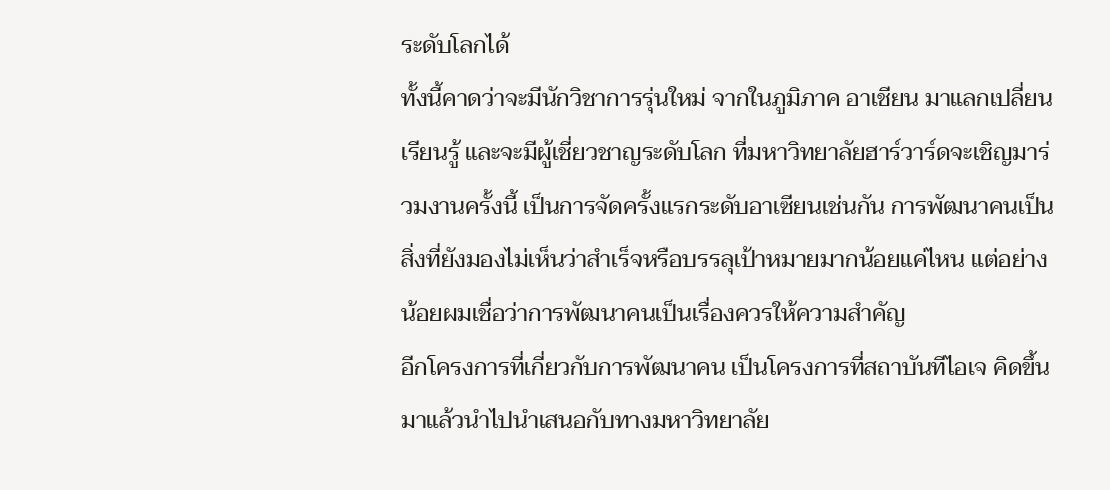ระดับโลกได้
ทั้งนี้คาดว่าจะมีนักวิชาการรุ่นใหม่ จากในภูมิภาค อาเชียน มาแลกเปลี่ยนเรียนรู้ และจะมีผู้เชี่ยวชาญระดับโลก ที่มหาวิทยาลัยฮาร์วาร์ดจะเชิญมาร่วมงานครั้งนี้ เป็นการจัดครั้งแรกระดับอาเซียนเช่นกัน การพัฒนาคนเป็นสิ่งที่ยังมองไม่เห็นว่าสำเร็จหรือบรรลุเป้าหมายมากน้อยแค่ไหน แต่อย่างน้อยผมเชื่อว่าการพัฒนาคนเป็นเรื่องควรให้ความสำคัญ
อีกโครงการที่เกี่ยวกับการพัฒนาคน เป็นโครงการที่สถาบันทีไอเจ คิดขึ้นมาแล้วนำไปนำเสนอกับทางมหาวิทยาลัย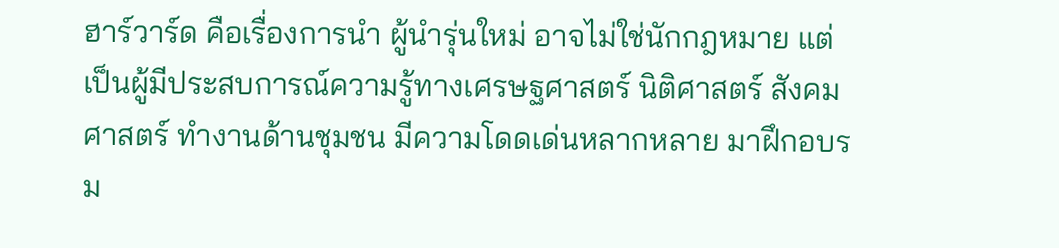ฮาร์วาร์ด คือเรื่องการนำ ผู้นำรุ่นใหม่ อาจไม่ใช่นักกฎหมาย แต่เป็นผู้มีประสบการณ์ความรู้ทางเศรษฐศาสตร์ นิติศาสตร์ สังคมศาสตร์ ทำงานด้านชุมชน มีความโดดเด่นหลากหลาย มาฝึกอบรม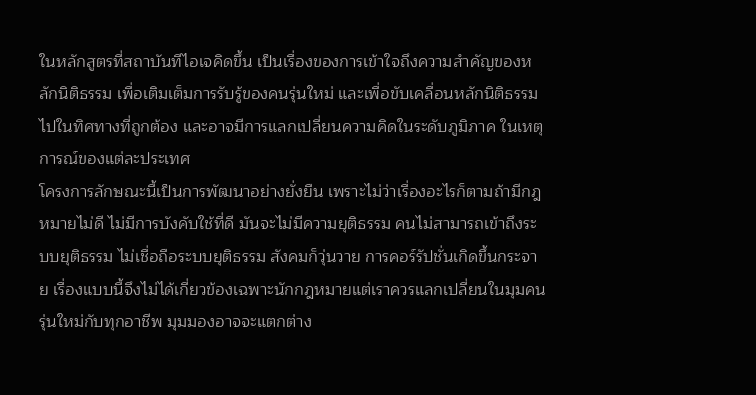ในหลักสูตรที่สถาบันทีไอเจคิดขึ้น เป็นเรื่องของการเข้าใจถึงความสำคัญของหลักนิติธรรม เพื่อเติมเต็มการรับรู้ของคนรุ่นใหม่ และเพื่อขับเคลื่อนหลักนิติธรรมไปในทิศทางที่ถูกต้อง และอาจมีการแลกเปลี่ยนความคิดในระดับภูมิภาค ในเหตุการณ์ของแต่ละประเทศ
โครงการลักษณะนี้เป็นการพัฒนาอย่างยั่งยืน เพราะไม่ว่าเรื่องอะไรก็ตามถ้ามีกฎหมายไม่ดี ไม่มีการบังคับใช้ที่ดี มันจะไม่มีความยุติธรรม คนไม่สามารถเข้าถึงระบบยุติธรรม ไม่เชื่อถือระบบยุติธรรม สังคมก็วุ่นวาย การคอร์รัปชั่นเกิดขึ้นกระจาย เรื่องแบบนี้จึงไม่ได้เกี่ยวข้องเฉพาะนักกฎหมายแต่เราควรแลกเปลี่ยนในมุมคนรุ่นใหม่กับทุกอาชีพ มุมมองอาจจะแตกต่าง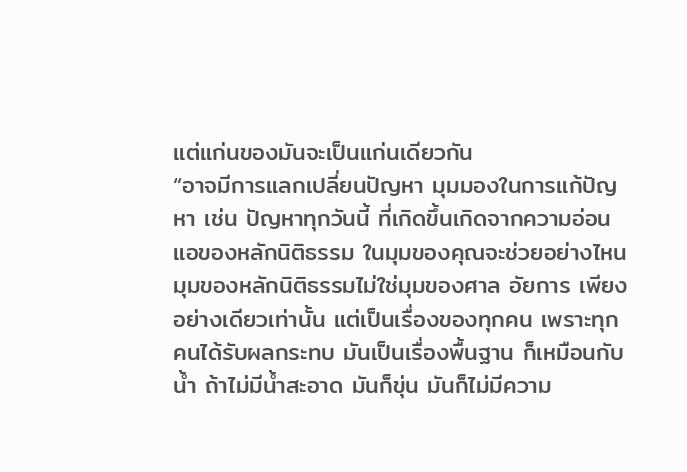แต่แก่นของมันจะเป็นแก่นเดียวกัน
“อาจมีการแลกเปลี่ยนปัญหา มุมมองในการแก้ปัญหา เช่น ปัญหาทุกวันนี้ ที่เกิดขึ้นเกิดจากความอ่อนแอของหลักนิติธรรม ในมุมของคุณจะช่วยอย่างไหน มุมของหลักนิติธรรมไม่ใช่มุมของศาล อัยการ เพียงอย่างเดียวเท่านั้น แต่เป็นเรื่องของทุกคน เพราะทุกคนได้รับผลกระทบ มันเป็นเรื่องพื้นฐาน ก็เหมือนกับน้ำ ถ้าไม่มีน้ำสะอาด มันก็ขุ่น มันก็ไม่มีความ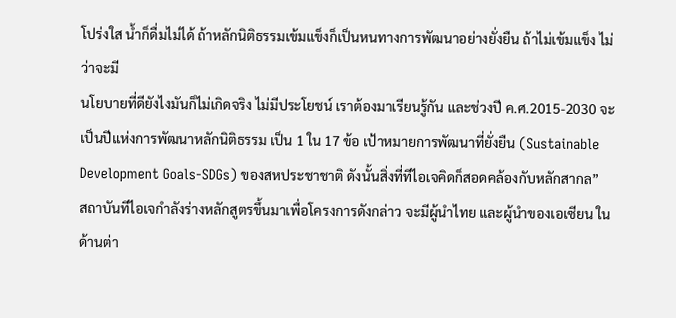โปร่งใส น้ำก็ดื่มไม่ได้ ถ้าหลักนิติธรรมเข้มแข็งก็เป็นหนทางการพัฒนาอย่างยั่งยืน ถ้าไม่เข้มแข็ง ไม่ว่าจะมี
นโยบายที่ดียังไงมันก็ไม่เกิดจริง ไม่มีประโยชน์ เราต้องมาเรียนรู้กัน และช่วงปี ค.ศ.2015-2030 จะเป็นปีแห่งการพัฒนาหลักนิติธรรม เป็น 1 ใน 17 ข้อ เป้าหมายการพัฒนาที่ยั่งยืน (Sustainable Development Goals-SDGs) ของสหประชาชาติ ดังนั้นสิ่งที่ทีไอเจคิดก็สอดคล้องกับหลักสากล”
สถาบันทีไอเจกำลังร่างหลักสูตรขึ้นมาเพื่อโครงการดังกล่าว จะมีผู้นำไทย และผู้นำของเอเซียน ในด้านต่า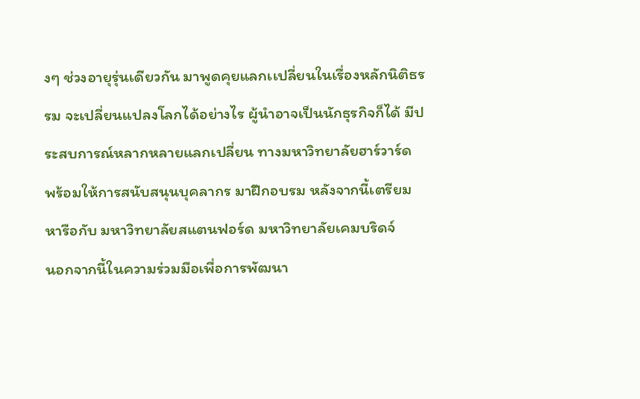งๆ ช่วงอายุรุ่นเดียวกัน มาพูดคุยแลกเเปลี่ยนในเรื่องหลักนิติธรรม จะเปลี่ยนแปลงโลกได้อย่างไร ผู้นำอาจเป็นนักธุรกิจก็ได้ มีประสบการณ์หลากหลายแลกเปลี่ยน ทางมหาวิทยาลัยฮาร์วาร์ด พร้อมให้การสนับสนุนบุคลากร มาฝึกอบรม หลังจากนี้เตรียมหารือกับ มหาวิทยาลัยสแตนฟอร์ด มหาวิทยาลัยเคมบริดจ์
นอกจากนี้ในความร่วมมือเพื่อการพัฒนา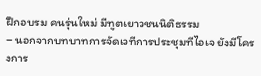ฝึกอบรม คนรุ่นใหม่ มีทูตเยาวชนนิติธรรม
– นอกจากบทบาทการจัดเวทีการประชุมทีไอเจ ยังมีโครงการ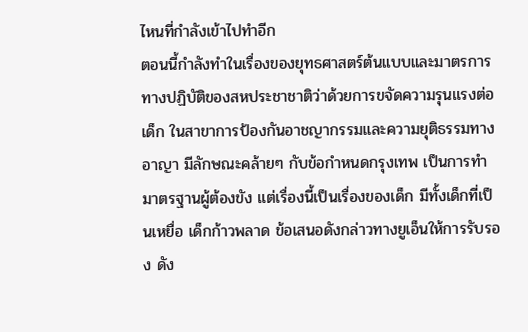ไหนที่กำลังเข้าไปทำอีก
ตอนนี้กำลังทำในเรื่องของยุทธศาสตร์ต้นแบบและมาตรการทางปฏิบัติของสหประชาชาติว่าด้วยการขจัดความรุนแรงต่อเด็ก ในสาขาการป้องกันอาชญากรรมและความยุติธรรมทางอาญา มีลักษณะคล้ายๆ กับข้อกำหนดกรุงเทพ เป็นการทำมาตรฐานผู้ต้องขัง แต่เรื่องนี้เป็นเรื่องของเด็ก มีทั้งเด็กที่เป็นเหยื่อ เด็กก้าวพลาด ข้อเสนอดังกล่าวทางยูเอ็นให้การรับรอง ดัง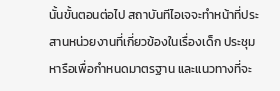นั้นขั้นตอนต่อไป สถาบันทีไอเจจะทำหน้าที่ประสานหน่วยงานที่เกี่ยวข้องในเรื่องเด็ก ประชุมหารือเพื่อกำหนดมาตรฐาน และแนวทางที่จะ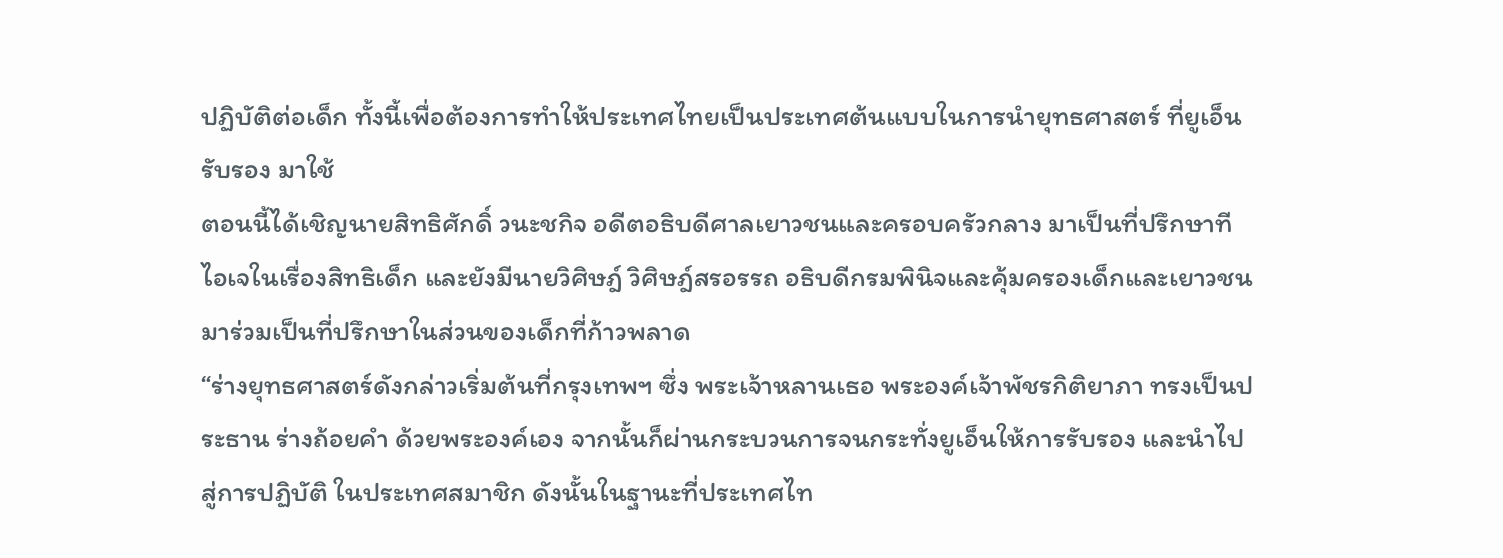ปฏิบัติต่อเด็ก ทั้งนี้เพื่อต้องการทำให้ประเทศไทยเป็นประเทศต้นแบบในการนำยุทธศาสตร์ ที่ยูเอ็นรับรอง มาใช้
ตอนนี้ได้เชิญนายสิทธิศักดิ์ วนะชกิจ อดีตอธิบดีศาลเยาวชนและครอบครัวกลาง มาเป็นที่ปรึกษาทีไอเจในเรื่องสิทธิเด็ก และยังมีนายวิศิษฎ์ วิศิษฎ์สรอรรถ อธิบดีกรมพินิจและคุ้มครองเด็กและเยาวชน มาร่วมเป็นที่ปรึกษาในส่วนของเด็กที่ก้าวพลาด
“ร่างยุทธศาสตร์ดังกล่าวเริ่มต้นที่กรุงเทพฯ ซึ่ง พระเจ้าหลานเธอ พระองค์เจ้าพัชรกิติยาภา ทรงเป็นประธาน ร่างถ้อยคำ ด้วยพระองค์เอง จากนั้นก็ผ่านกระบวนการจนกระทั่งยูเอ็นให้การรับรอง และนำไปสู่การปฏิบัติ ในประเทศสมาชิก ดังนั้นในฐานะที่ประเทศไท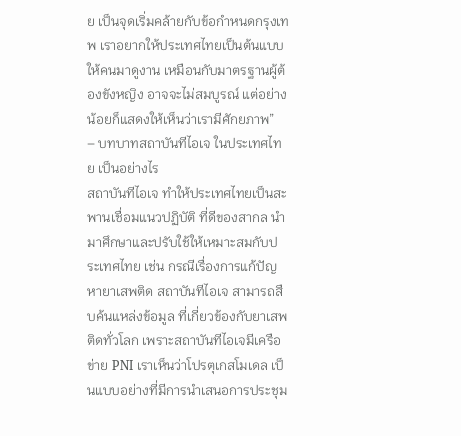ย เป็นจุดเริ่มคล้ายกับข้อกำหนดกรุงเทพ เราอยากให้ประเทศไทยเป็นต้นแบบให้คนมาดูงาน เหมือนกับมาตรฐานผู้ต้องขังหญิง อาจจะไม่สมบูรณ์ แต่อย่างน้อยก็แสดงให้เห็นว่าเรามีศักยภาพ”
– บทบาทสถาบันทีไอเจ ในประเทศไทย เป็นอย่างไร
สถาบันทีไอเจ ทำให้ประเทศไทยเป็นสะพานเชื่อมแนวปฏิบัติ ที่ดีของสากล นำมาศึกษาและปรับใช้ให้เหมาะสมกับประเทศไทย เช่น กรณีเรื่องการแก้ปัญหายาเสพติด สถาบันทีไอเจ สามารถสืบค้นแหล่งข้อมูล ที่เกี่ยวข้องกับยาเสพติดทั่วโลก เพราะสถาบันทีไอเจมีเครือข่าย PNI เราเห็นว่าโปรตุเกสโมเดล เป็นแบบอย่างที่มีการนำเสนอการประชุม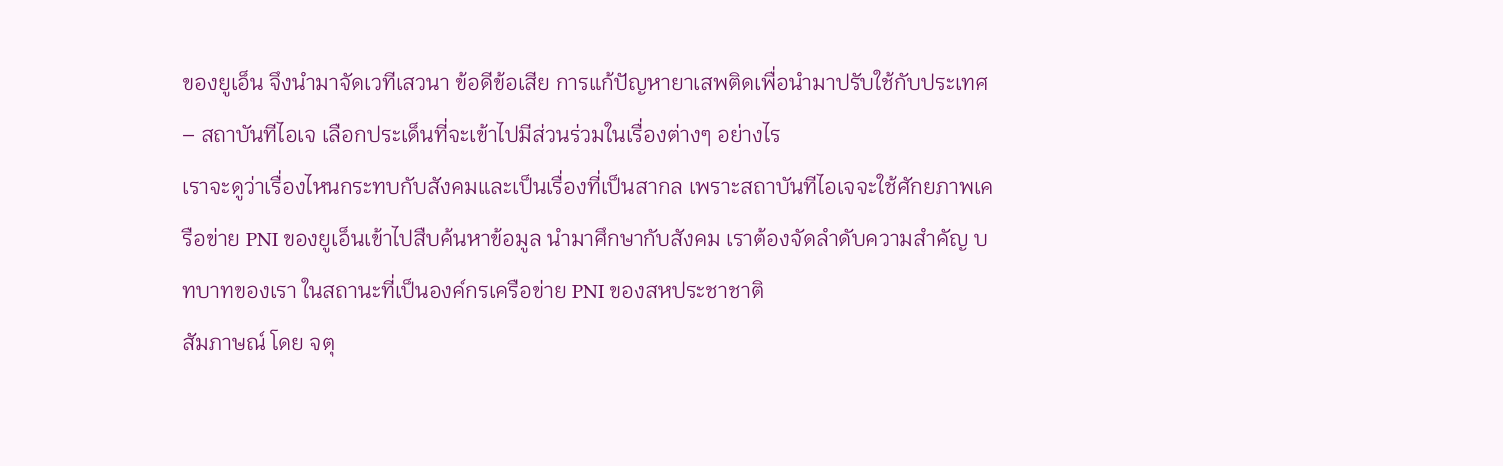ของยูเอ็น จึงนำมาจัดเวทีเสวนา ข้อดีข้อเสีย การแก้ปัญหายาเสพติดเพื่อนำมาปรับใช้กับประเทศ
– สถาบันทีไอเจ เลือกประเด็นที่จะเข้าไปมีส่วนร่วมในเรื่องต่างๆ อย่างไร
เราจะดูว่าเรื่องไหนกระทบกับสังคมและเป็นเรื่องที่เป็นสากล เพราะสถาบันทีไอเจจะใช้ศักยภาพเครือข่าย PNI ของยูเอ็นเข้าไปสืบค้นหาข้อมูล นำมาศึกษากับสังคม เราต้องจัดลำดับความสำคัญ บทบาทของเรา ในสถานะที่เป็นองค์กรเครือข่าย PNI ของสหประชาชาติ
สัมภาษณ์ โดย จตุ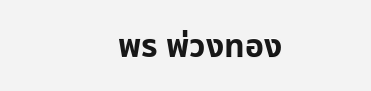พร พ่วงทอง